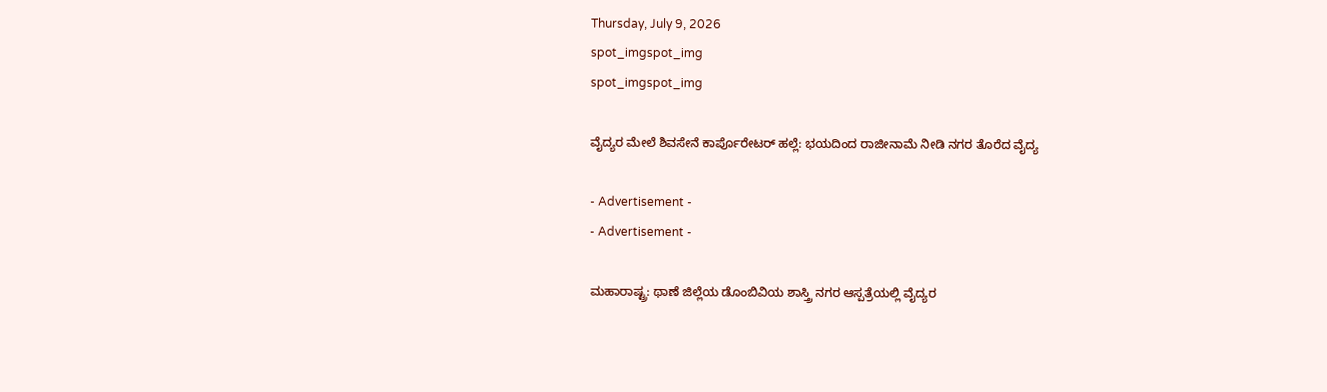Thursday, July 9, 2026
spot_imgspot_img
spot_imgspot_img

ವೈದ್ಯರ ಮೇಲೆ ಶಿವಸೇನೆ ಕಾರ್ಪೊರೇಟರ್ ಹಲ್ಲೆ: ಭಯದಿಂದ ರಾಜೀನಾಮೆ ನೀಡಿ ನಗರ ತೊರೆದ ವೈದ್ಯ

- Advertisement -
- Advertisement -

ಮಹಾರಾಷ್ಟ್ರ: ಥಾಣೆ ಜಿಲ್ಲೆಯ ಡೊಂಬಿವಿಯ ಶಾಸ್ತ್ರಿ ನಗರ ಆಸ್ಪತ್ರೆಯಲ್ಲಿ ವೈದ್ಯರ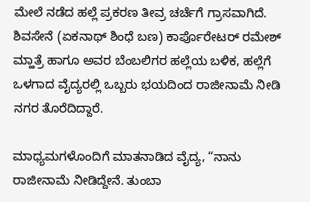ಮೇಲೆ ನಡೆದ ಹಲ್ಲೆ ಪ್ರಕರಣ ತೀವ್ರ ಚರ್ಚೆಗೆ ಗ್ರಾಸವಾಗಿದೆ. ಶಿವಸೇನೆ (ಏಕನಾಥ್ ಶಿಂಧೆ ಬಣ) ಕಾರ್ಪೊರೇಟರ್ ರಮೇಶ್ ಮ್ಹಾತ್ರೆ ಹಾಗೂ ಅವರ ಬೆಂಬಲಿಗರ ಹಲ್ಲೆಯ ಬಳಿಕ, ಹಲ್ಲೆಗೆ ಒಳಗಾದ ವೈದ್ಯರಲ್ಲಿ ಒಬ್ಬರು ಭಯದಿಂದ ರಾಜೀನಾಮೆ ನೀಡಿ ನಗರ ತೊರೆದಿದ್ದಾರೆ.

ಮಾಧ್ಯಮಗಳೊಂದಿಗೆ ಮಾತನಾಡಿದ ವೈದ್ಯ, “ನಾನು ರಾಜೀನಾಮೆ ನೀಡಿದ್ದೇನೆ. ತುಂಬಾ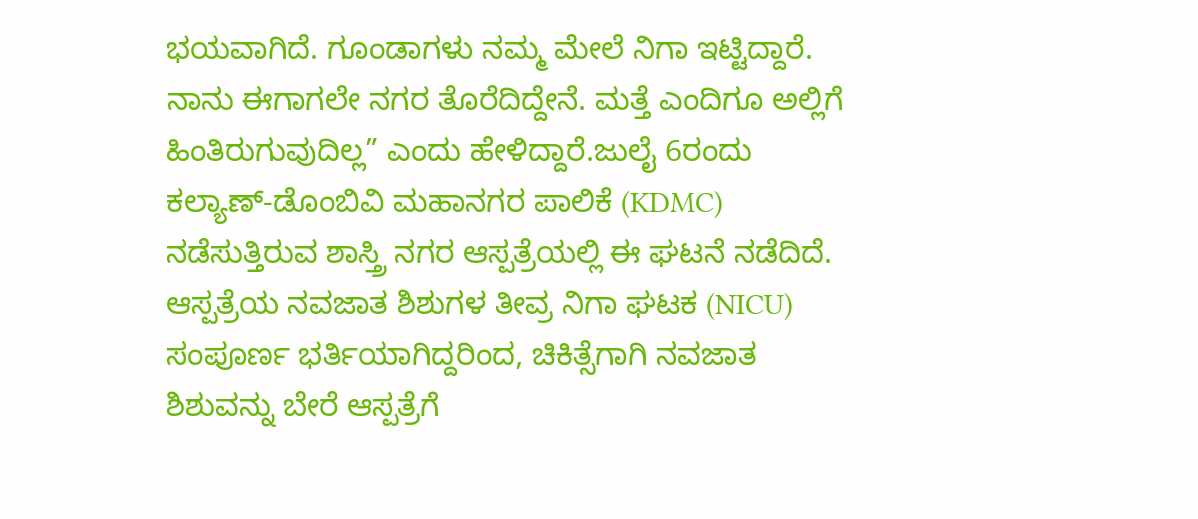ಭಯವಾಗಿದೆ. ಗೂಂಡಾಗಳು ನಮ್ಮ ಮೇಲೆ ನಿಗಾ ಇಟ್ಟಿದ್ದಾರೆ. ನಾನು ಈಗಾಗಲೇ ನಗರ ತೊರೆದಿದ್ದೇನೆ. ಮತ್ತೆ ಎಂದಿಗೂ ಅಲ್ಲಿಗೆ ಹಿಂತಿರುಗುವುದಿಲ್ಲ” ಎಂದು ಹೇಳಿದ್ದಾರೆ.ಜುಲೈ 6ರಂದು ಕಲ್ಯಾಣ್-ಡೊಂಬಿವಿ ಮಹಾನಗರ ಪಾಲಿಕೆ (KDMC) ನಡೆಸುತ್ತಿರುವ ಶಾಸ್ತ್ರಿ ನಗರ ಆಸ್ಪತ್ರೆಯಲ್ಲಿ ಈ ಘಟನೆ ನಡೆದಿದೆ. ಆಸ್ಪತ್ರೆಯ ನವಜಾತ ಶಿಶುಗಳ ತೀವ್ರ ನಿಗಾ ಘಟಕ (NICU) ಸಂಪೂರ್ಣ ಭರ್ತಿಯಾಗಿದ್ದರಿಂದ, ಚಿಕಿತ್ಸೆಗಾಗಿ ನವಜಾತ ಶಿಶುವನ್ನು ಬೇರೆ ಆಸ್ಪತ್ರೆಗೆ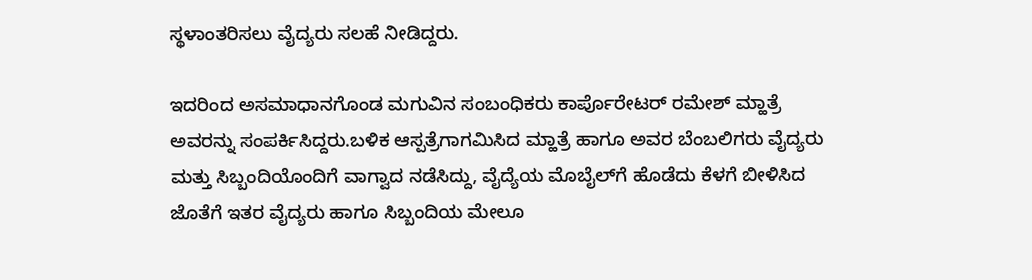ಸ್ಥಳಾಂತರಿಸಲು ವೈದ್ಯರು ಸಲಹೆ ನೀಡಿದ್ದರು.

ಇದರಿಂದ ಅಸಮಾಧಾನಗೊಂಡ ಮಗುವಿನ ಸಂಬಂಧಿಕರು ಕಾರ್ಪೊರೇಟರ್ ರಮೇಶ್ ಮ್ಹಾತ್ರೆ ಅವರನ್ನು ಸಂಪರ್ಕಿಸಿದ್ದರು.ಬಳಿಕ ಆಸ್ಪತ್ರೆಗಾಗಮಿಸಿದ ಮ್ಹಾತ್ರೆ ಹಾಗೂ ಅವರ ಬೆಂಬಲಿಗರು ವೈದ್ಯರು ಮತ್ತು ಸಿಬ್ಬಂದಿಯೊಂದಿಗೆ ವಾಗ್ವಾದ ನಡೆಸಿದ್ದು, ವೈದ್ಯೆಯ ಮೊಬೈಲ್‌ಗೆ ಹೊಡೆದು ಕೆಳಗೆ ಬೀಳಿಸಿದ ಜೊತೆಗೆ ಇತರ ವೈದ್ಯರು ಹಾಗೂ ಸಿಬ್ಬಂದಿಯ ಮೇಲೂ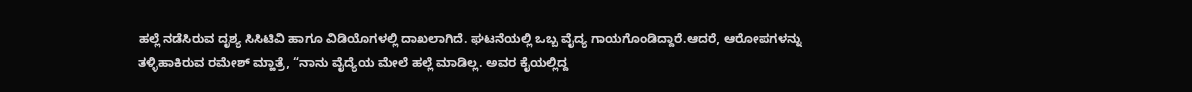ಹಲ್ಲೆ ನಡೆಸಿರುವ ದೃಶ್ಯ ಸಿಸಿಟಿವಿ ಹಾಗೂ ವಿಡಿಯೊಗಳಲ್ಲಿ ದಾಖಲಾಗಿದೆ. ಘಟನೆಯಲ್ಲಿ ಒಬ್ಬ ವೈದ್ಯ ಗಾಯಗೊಂಡಿದ್ದಾರೆ.ಆದರೆ, ಆರೋಪಗಳನ್ನು ತಳ್ಳಿಹಾಕಿರುವ ರಮೇಶ್ ಮ್ಹಾತ್ರೆ, “ನಾನು ವೈದ್ಯೆಯ ಮೇಲೆ ಹಲ್ಲೆ ಮಾಡಿಲ್ಲ. ಅವರ ಕೈಯಲ್ಲಿದ್ದ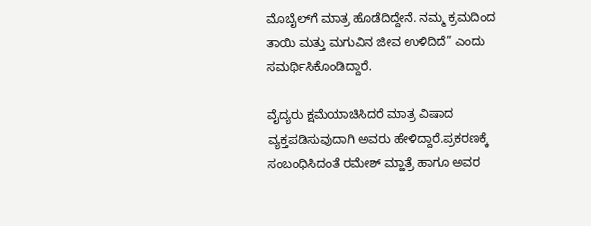ಮೊಬೈಲ್‌ಗೆ ಮಾತ್ರ ಹೊಡೆದಿದ್ದೇನೆ. ನಮ್ಮ ಕ್ರಮದಿಂದ ತಾಯಿ ಮತ್ತು ಮಗುವಿನ ಜೀವ ಉಳಿದಿದೆ” ಎಂದು ಸಮರ್ಥಿಸಿಕೊಂಡಿದ್ದಾರೆ.

ವೈದ್ಯರು ಕ್ಷಮೆಯಾಚಿಸಿದರೆ ಮಾತ್ರ ವಿಷಾದ ವ್ಯಕ್ತಪಡಿಸುವುದಾಗಿ ಅವರು ಹೇಳಿದ್ದಾರೆ.ಪ್ರಕರಣಕ್ಕೆ ಸಂಬಂಧಿಸಿದಂತೆ ರಮೇಶ್ ಮ್ಹಾತ್ರೆ ಹಾಗೂ ಅವರ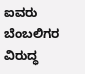ಐವರು ಬೆಂಬಲಿಗರ ವಿರುದ್ಧ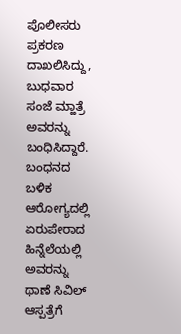ಪೊಲೀಸರು ಪ್ರಕರಣ ದಾಖಲಿಸಿದ್ದು, ಬುಧವಾರ ಸಂಜೆ ಮ್ಹಾತ್ರೆ ಅವರನ್ನು ಬಂಧಿಸಿದ್ದಾರೆ. ಬಂಧನದ ಬಳಿಕ ಆರೋಗ್ಯದಲ್ಲಿ ಏರುಪೇರಾದ ಹಿನ್ನೆಲೆಯಲ್ಲಿ ಅವರನ್ನು ಥಾಣೆ ಸಿವಿಲ್ ಆಸ್ಪತ್ರೆಗೆ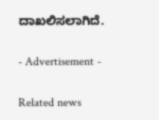ದಾಖಲಿಸಲಾಗಿದೆ.

- Advertisement -

Related news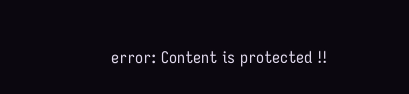error: Content is protected !!